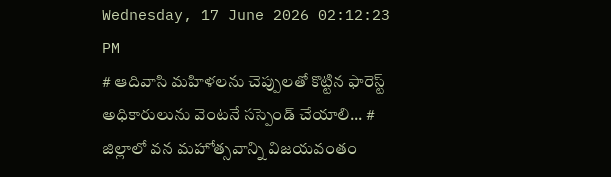Wednesday, 17 June 2026 02:12:23 PM
# ఆదివాసి మహిళలను చెప్పులతో కొట్టిన ఫారెస్ట్ అధికారులును వెంటనే సస్పెండ్ చేయాలి... # జిల్లాలో వన మహోత్సవాన్ని విజయవంతం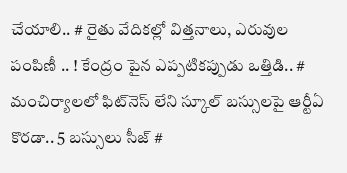చేయాలి.. # రైతు వేదికల్లో విత్తనాలు, ఎరువుల పంపిణీ .. ! కేంద్రం పైన ఎప్పటికప్పుడు ఒత్తిడి.. # మంచిర్యాలలో ఫిట్‌నెస్ లేని స్కూల్ బస్సులపై ఆర్టీఏ కొరడా.. 5 బస్సులు సీజ్ #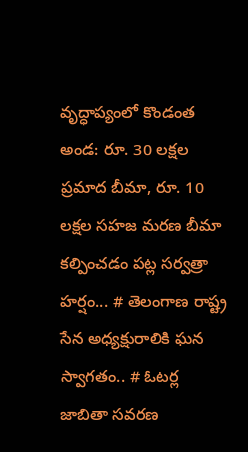వృద్ధాప్యంలో కొండంత అండ: రూ. 30 లక్షల ప్రమాద బీమా, రూ. 10 లక్షల సహజ మరణ బీమా కల్పించడం పట్ల సర్వత్రా హర్షం... # తెలంగాణ రాష్ట్ర సేన అధ్యక్షురాలికి ఘన స్వాగతం.. # ఓటర్ల జాబితా సవరణ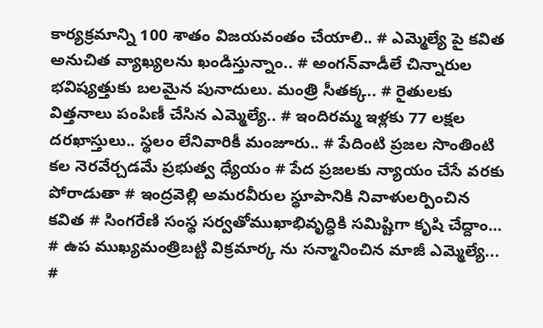కార్యక్రమాన్ని 100 శాతం విజయవంతం చేయాలి.. # ఎమ్మెల్యే పై కవిత అనుచిత వ్యాఖ్యలను ఖండిస్తున్నాం.. # అంగన్‌వాడీలే చిన్నారుల భవిష్యత్తుకు బలమైన పునాదులు. మంత్రి సీతక్క.. # రైతులకు విత్తనాలు పంపిణీ చేసిన ఎమ్మెల్యే.. # ఇందిరమ్మ ఇళ్లకు 77 లక్షల దరఖాస్తులు.. స్థలం లేనివారికీ మంజూరు.. # పేదింటి ప్రజల సొంతింటి కల నెరవేర్చడమే ప్రభుత్వ ధ్యేయం # పేద ప్రజలకు న్యాయం చేసే వరకు పోరాడుతా # ఇంద్రవెల్లి అమరవీరుల స్థూపానికి నివాళులర్పించిన కవిత # సింగరేణి సంస్థ సర్వతోముఖాభివృద్ధికి సమిష్టిగా కృషి చేద్దాం… # ఉప ముఖ్యమంత్రిబట్టి విక్రమార్క ను సన్మానించిన మాజీ ఎమ్మెల్యే... #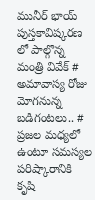మునీర్ భాయ్ పుస్తకావిష్కరణ లో పాల్గొన్న మంత్రి వివేక్ # అమావాస్య రోజు మోగనున్న బడిగంటలు.. # ప్రజల మధ్యలో ఉంటూ సమస్యల పరిష్కారానికి కృషి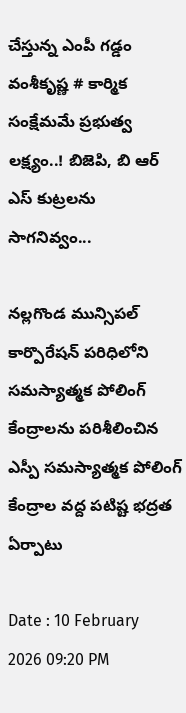చేస్తున్న ఎంపీ గడ్డం వంశీకృష్ణ # కార్మిక సంక్షేమమే ప్రభుత్వ లక్ష్యం..! బిజెపి, బి ఆర్ ఎస్ కుట్రలను సాగనివ్వం...

నల్లగొండ మున్సిపల్ కార్పొరేషన్ పరిధిలోని సమస్యాత్మక పోలింగ్ కేంద్రాలను పరిశీలించిన ఎస్పీ సమస్యాత్మక పోలింగ్ కేంద్రాల వద్ద పటిష్ట భద్రత ఏర్పాటు

Date : 10 February 2026 09:20 PM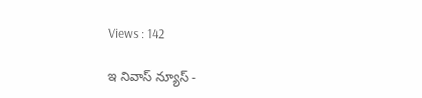Views : 142

ఇ నివాస్ న్యూస్ -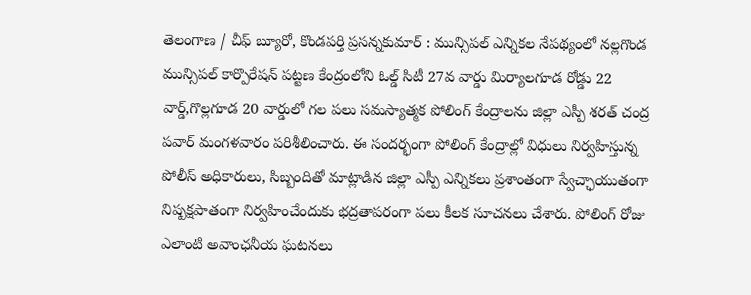తెలంగాణ / చీఫ్ బ్యూరో, కొండపర్తి ప్రసన్నకుమార్ : మున్సిపల్ ఎన్నికల నేపథ్యంలో నల్లగొండ మున్సిపల్ కార్పొరేషన్ పట్టణ కేంద్రంలోని ఓల్డ్ సిటీ 27వ వార్డు మిర్యాలగూడ రోడ్డు 22 వార్డ్,గొల్లగూడ 20 వార్డులో గల పలు సమస్యాత్మక పోలింగ్ కేంద్రాలను జిల్లా ఎస్పీ శరత్ చంద్ర పవార్ మంగళవారం పరిశీలించారు. ఈ సందర్భంగా పోలింగ్ కేంద్రాల్లో విధులు నిర్వహిస్తున్న పోలీస్ అధికారులు, సిబ్బందితో మాట్లాడిన జిల్లా ఎస్పీ ఎన్నికలు ప్రశాంతంగా స్వేచ్ఛాయుతంగా నిష్పక్షపాతంగా నిర్వహించేందుకు భద్రతాపరంగా పలు కీలక సూచనలు చేశారు. పోలింగ్ రోజు ఎలాంటి అవాంఛనీయ ఘటనలు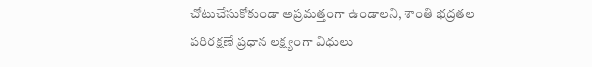చోటుచేసుకోకుండా అప్రమత్తంగా ఉండాలని, శాంతి భద్రతల పరిరక్షణే ప్రధాన లక్ష్యంగా విధులు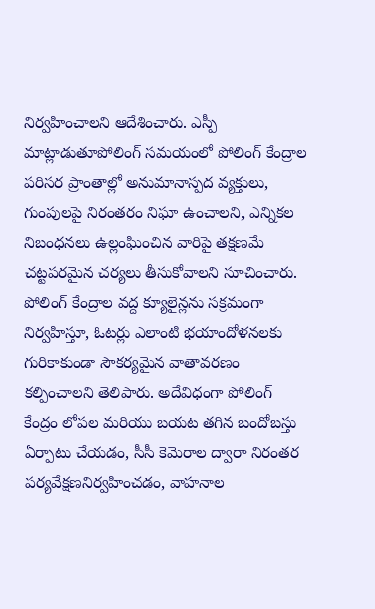నిర్వహించాలని ఆదేశించారు. ఎస్పీ మాట్లాడుతూపోలింగ్ సమయంలో పోలింగ్ కేంద్రాల పరిసర ప్రాంతాల్లో అనుమానాస్పద వ్యక్తులు, గుంపులపై నిరంతరం నిఘా ఉంచాలని, ఎన్నికల నిబంధనలు ఉల్లంఘించిన వారిపై తక్షణమే చట్టపరమైన చర్యలు తీసుకోవాలని సూచించారు. పోలింగ్ కేంద్రాల వద్ద క్యూలైన్లను సక్రమంగా నిర్వహిస్తూ, ఓటర్లు ఎలాంటి భయాందోళనలకు గురికాకుండా సౌకర్యమైన వాతావరణం కల్పించాలని తెలిపారు. అదేవిధంగా పోలింగ్ కేంద్రం లోపల మరియు బయట తగిన బందోబస్తు ఏర్పాటు చేయడం, సీసీ కెమెరాల ద్వారా నిరంతర పర్యవేక్షణనిర్వహించడం, వాహనాల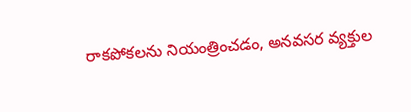రాకపోకలను నియంత్రించడం, అనవసర వ్యక్తుల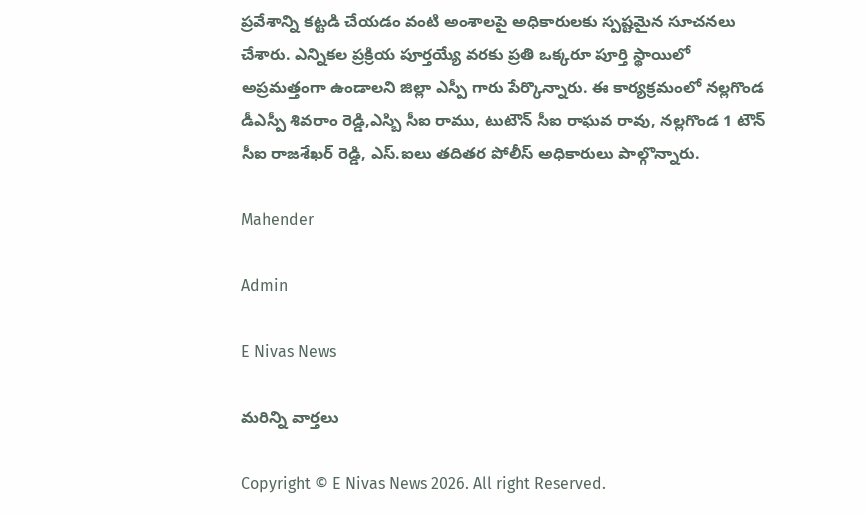ప్రవేశాన్ని కట్టడి చేయడం వంటి అంశాలపై అధికారులకు స్పష్టమైన సూచనలు చేశారు. ఎన్నికల ప్రక్రియ పూర్తయ్యే వరకు ప్రతి ఒక్కరూ పూర్తి స్థాయిలో అప్రమత్తంగా ఉండాలని జిల్లా ఎస్పీ గారు పేర్కొన్నారు. ఈ కార్యక్రమంలో నల్లగొండ డీఎస్పీ శివరాం రెడ్డి,ఎస్బి సీఐ రాము, టుటౌన్ సీఐ రాఘవ రావు, నల్లగొండ 1 టౌన్ సీఐ రాజశేఖర్ రెడ్డి, ఎస్.ఐలు తదితర పోలీస్ అధికారులు పాల్గొన్నారు.

Mahender

Admin

E Nivas News

మరిన్ని వార్తలు

Copyright © E Nivas News 2026. All right Reserved.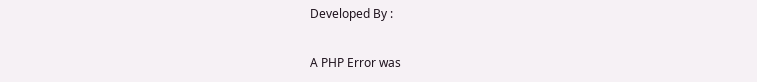Developed By :

A PHP Error was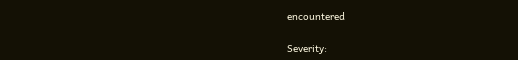encountered

Severity: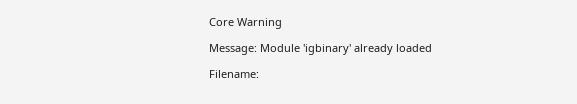Core Warning

Message: Module 'igbinary' already loaded

Filename: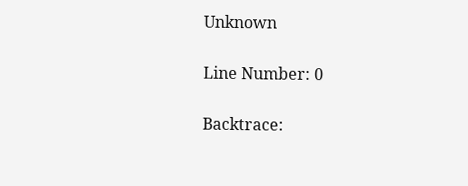Unknown

Line Number: 0

Backtrace: